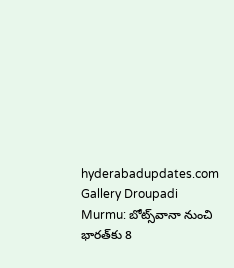hyderabadupdates.com Gallery Droupadi Murmu: బోట్స్‌వానా నుంచి భారత్‌కు 8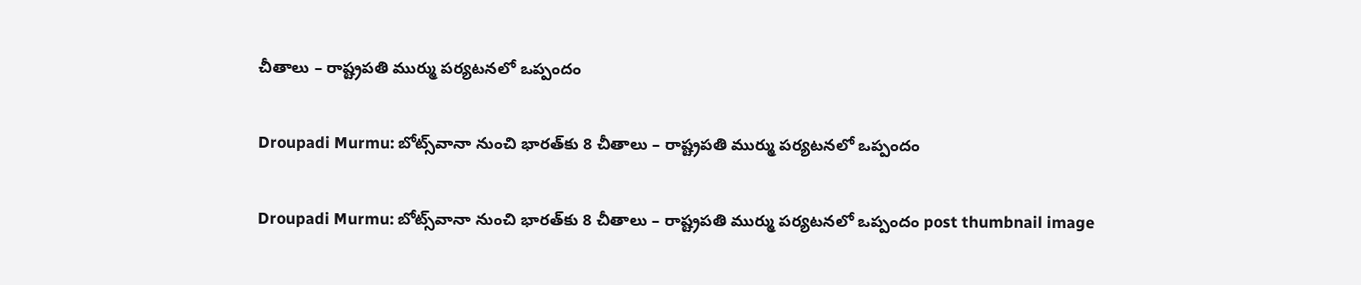చీతాలు – రాష్ట్రపతి ముర్ము పర్యటనలో ఒప్పందం

Droupadi Murmu: బోట్స్‌వానా నుంచి భారత్‌కు 8 చీతాలు – రాష్ట్రపతి ముర్ము పర్యటనలో ఒప్పందం

Droupadi Murmu: బోట్స్‌వానా నుంచి భారత్‌కు 8 చీతాలు – రాష్ట్రపతి ముర్ము పర్యటనలో ఒప్పందం post thumbnail image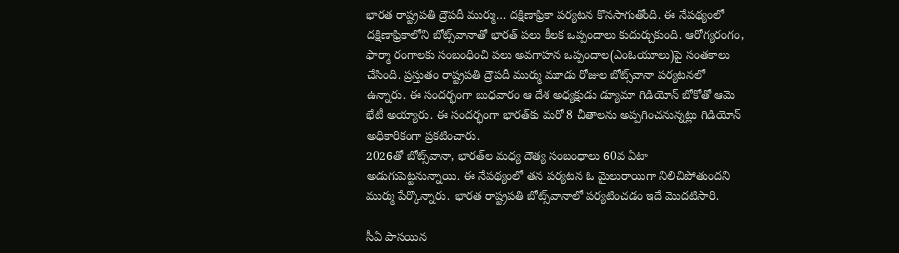భారత రాష్ట్రపతి ద్రౌపదీ ముర్ము… దక్షిణాఫ్రికా పర్యటన కొనసాగుతోంది. ఈ నేపథ్యంలో దక్షిణాఫ్రికాలోని బోట్స్‌వానాతో భారత్‌ పలు కీలక ఒప్పందాలు కుదుర్చుకుంది. ఆరోగ్యరంగం, ఫార్మా రంగాలకు సంబంధించి పలు అవగాహన ఒప్పందాల(ఎంఓయూలు)పై సంతకాలు చేసింది. ప్రస్తుతం రాష్ట్రపతి ద్రౌపదీ ముర్ము మూడు రోజుల బోట్స్‌వానా పర్యటనలో ఉన్నారు. ఈ సందర్భంగా బుధవారం ఆ దేశ అధ్యక్షుడు డ్యూమా గిడియోన్‌ బోకోతో ఆమె భేటీ అయ్యారు. ఈ సందర్భంగా భారత్‌కు మరో 8 చీతాలను అప్పగించనున్నట్లు గిడియోన్‌ అధికారికంగా ప్రకటించారు.
2026తో బోట్స్‌వానా, భారత్‌ల మధ్య దౌత్య సంబంధాలు 60వ ఏటా అడుగుపెట్టనున్నాయి. ఈ నేపథ్యంలో తన పర్యటన ఓ మైలురాయిగా నిలిచిపోతుందని ముర్ము పేర్కొన్నారు. భారత రాష్ట్రపతి బోట్స్‌వానాలో పర్యటించడం ఇదే మొదటిసారి.

సీఏ పాసయిన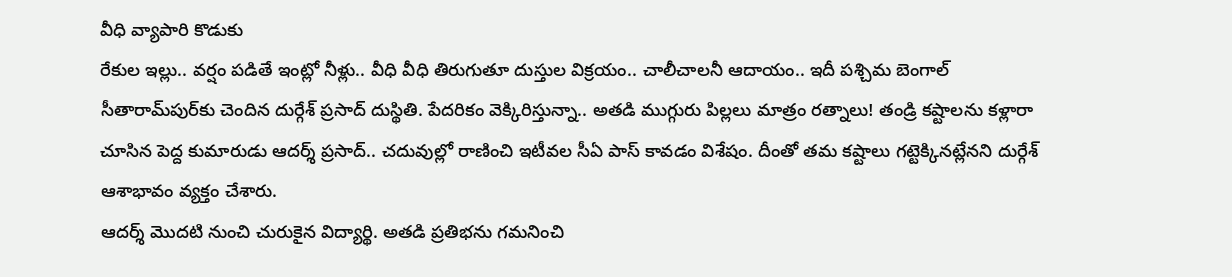వీధి వ్యాపారి కొడుకు
రేకుల ఇల్లు.. వర్షం పడితే ఇంట్లో నీళ్లు.. వీధి వీధి తిరుగుతూ దుస్తుల విక్రయం.. చాలీచాలనీ ఆదాయం.. ఇదీ పశ్చిమ బెంగాల్‌ సీతారామ్‌పుర్‌కు చెందిన దుర్గేశ్‌ ప్రసాద్‌ దుస్థితి. పేదరికం వెక్కిరిస్తున్నా.. అతడి ముగ్గురు పిల్లలు మాత్రం రత్నాలు! తండ్రి కష్టాలను కళ్లారా చూసిన పెద్ద కుమారుడు ఆదర్శ్‌ ప్రసాద్‌.. చదువుల్లో రాణించి ఇటీవల సీఏ పాస్‌ కావడం విశేషం. దీంతో తమ కష్టాలు గట్టెక్కినట్లేనని దుర్గేశ్‌ ఆశాభావం వ్యక్తం చేశారు.
ఆదర్శ్‌ మొదటి నుంచి చురుకైన విద్యార్థి. అతడి ప్రతిభను గమనించి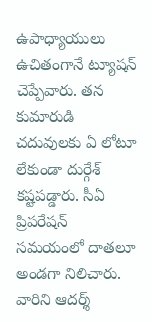ఉపాధ్యాయులు ఉచితంగానే ట్యూషన్‌ చెప్పేవారు. తన కుమారుడి చదువులకు ఏ లోటూ లేకుండా దుర్గేశ్‌ కష్టపడ్డారు. సీఏ ప్రిపరేషన్‌ సమయంలో దాతలూ అండగా నిలిచారు. వారిని ఆదర్శ్‌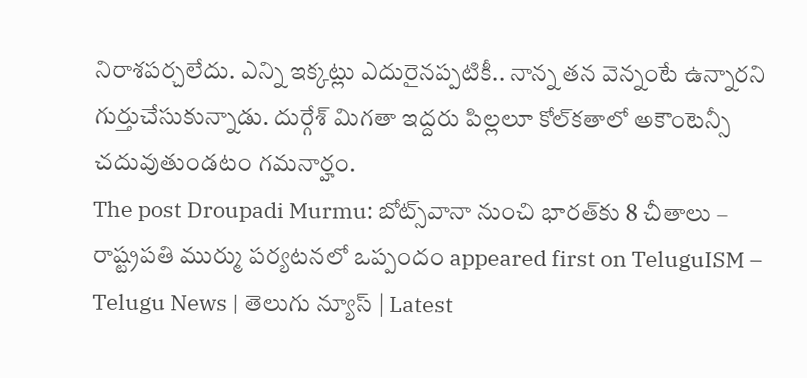నిరాశపర్చలేదు. ఎన్ని ఇక్కట్లు ఎదురైనప్పటికీ.. నాన్న తన వెన్నంటే ఉన్నారని గుర్తుచేసుకున్నాడు. దుర్గేశ్‌ మిగతా ఇద్దరు పిల్లలూ కోల్‌కతాలో అకౌంటెన్సీ చదువుతుండటం గమనార్హం.
The post Droupadi Murmu: బోట్స్‌వానా నుంచి భారత్‌కు 8 చీతాలు – రాష్ట్రపతి ముర్ము పర్యటనలో ఒప్పందం appeared first on TeluguISM – Telugu News | తెలుగు న్యూస్ | Latest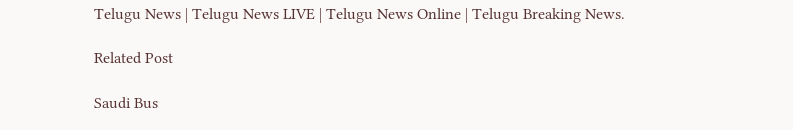Telugu News | Telugu News LIVE | Telugu News Online | Telugu Breaking News.

Related Post

Saudi Bus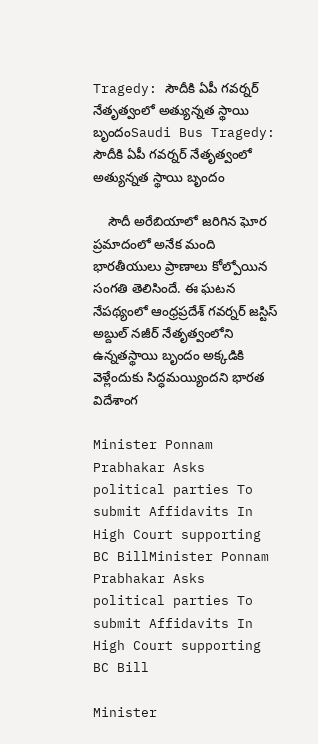Tragedy: సౌదీకి ఏపీ గవర్నర్‌ నేతృత్వంలో అత్యున్నత స్థాయి బృందంSaudi Bus Tragedy: సౌదీకి ఏపీ గవర్నర్‌ నేతృత్వంలో అత్యున్నత స్థాయి బృందం

    సౌదీ అరేబియాలో జరిగిన ఘోర ప్రమాదంలో అనేక మంది భారతీయులు ప్రాణాలు కోల్పోయిన సంగతి తెలిసిందే. ఈ ఘటన నేపథ్యంలో ఆంధ్రప్రదేశ్‌ గవర్నర్‌ జస్టిస్‌ అబ్దుల్‌ నజీర్‌ నేతృత్వంలోని ఉన్నతస్థాయి బృందం అక్కడికి వెళ్లేందుకు సిద్ధమయ్యిందని భారత విదేశాంగ

Minister Ponnam Prabhakar Asks political parties To submit Affidavits In High Court supporting BC BillMinister Ponnam Prabhakar Asks political parties To submit Affidavits In High Court supporting BC Bill

Minister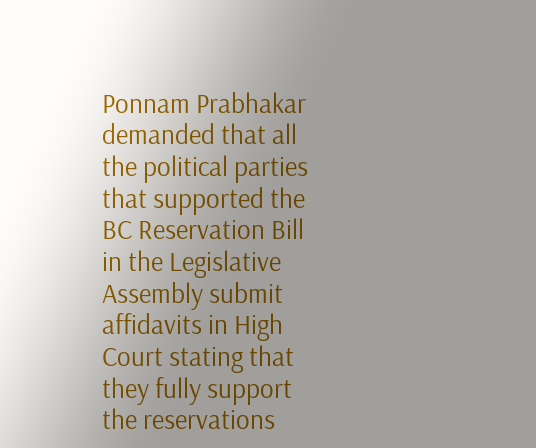Ponnam Prabhakar demanded that all the political parties that supported the BC Reservation Bill in the Legislative Assembly submit affidavits in High Court stating that they fully support the reservations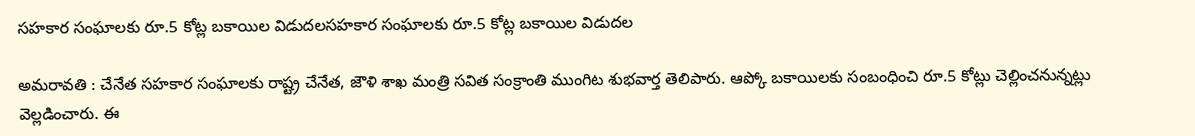సహకార సంఘాలకు రూ.5 కోట్ల బకాయిల విడుదలసహకార సంఘాలకు రూ.5 కోట్ల బకాయిల విడుదల

అమరావతి : చేనేత సహకార సంఘాలకు రాష్ట్ర చేనేత, జౌళి శాఖ మంత్రి సవిత సంక్రాంతి ముంగిట శుభవార్త తెలిపారు. ఆప్కో బకాయిలకు సంబంధించి రూ.5 కోట్లు చెల్లించనున్నట్లు వెల్లడించారు. ఈ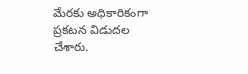మేరకు అధికారికంగా ప్రకటన విడుదల చేశారు.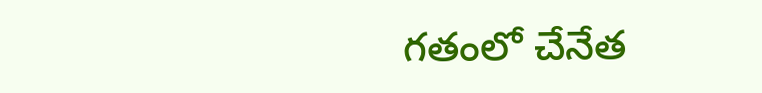గతంలో చేనేత